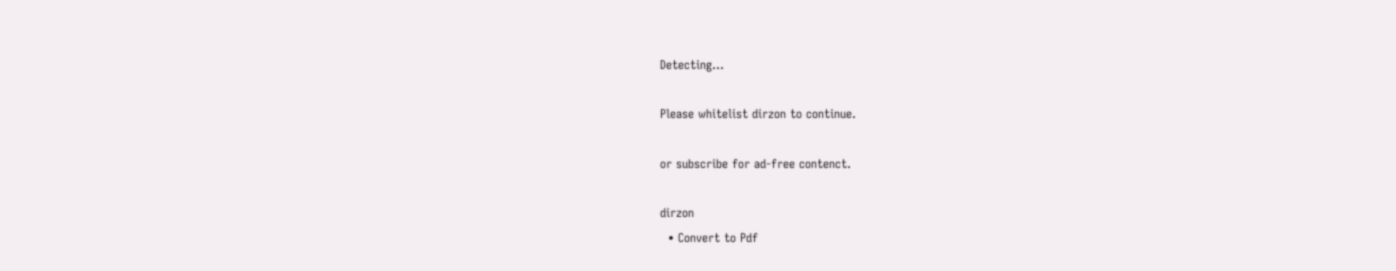Detecting...

Please whitelist dirzon to continue.

or subscribe for ad-free contenct.

dirzon
  • Convert to Pdf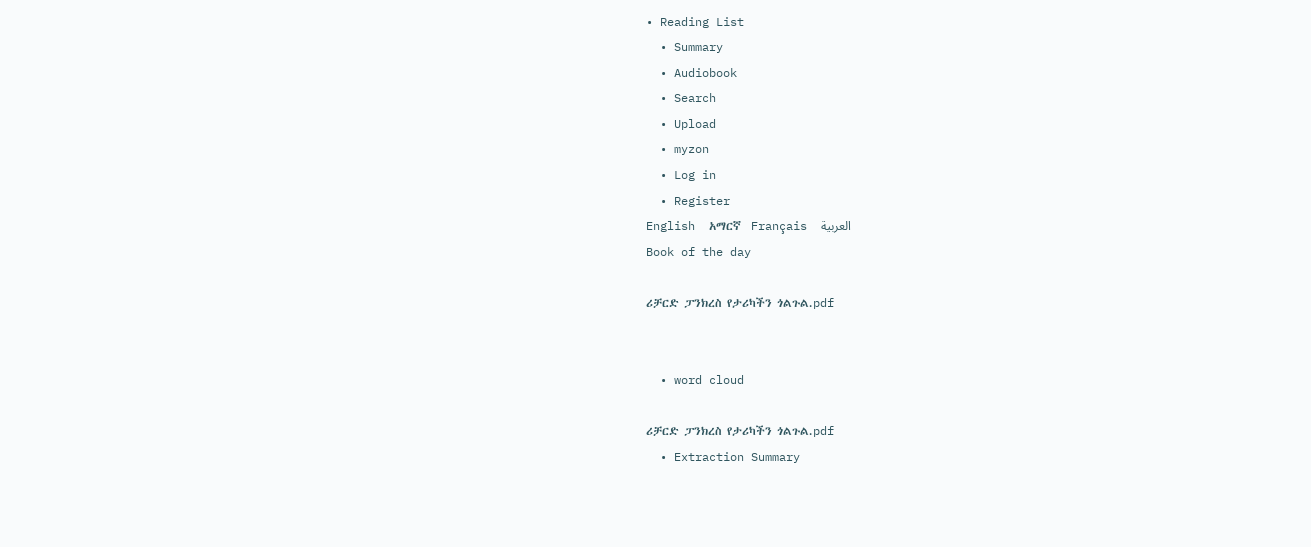• Reading List
  • Summary
  • Audiobook
  • Search
  • Upload
  • myzon
  • Log in
  • Register
English  አማርኛ  Français  العربية
Book of the day

ሪቻርድ ፓንክረስ የታሪካችን ጎልጉል.pdf


  • word cloud

ሪቻርድ ፓንክረስ የታሪካችን ጎልጉል.pdf
  • Extraction Summary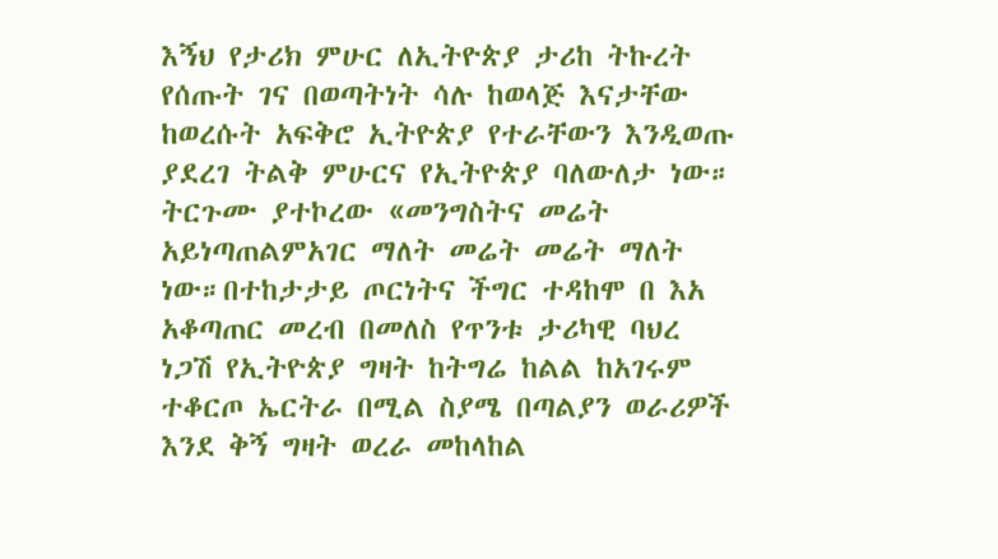እኝህ የታሪክ ምሁር ለኢትዮጵያ ታሪከ ትኩረት የሰጡት ገና በወጣትነት ሳሉ ከወላጅ እናታቸው ከወረሱት አፍቅሮ ኢትዮጵያ የተራቸውን እንዲወጡ ያደረገ ትልቅ ምሁርና የኢትዮጵያ ባለውለታ ነው። ትርጉሙ ያተኮረው «መንግስትና መሬት አይነጣጠልምአገር ማለት መሬት መሬት ማለት ነው።በተከታታይ ጦርነትና ችግር ተዳከሞ በ እአ አቆጣጠር መረብ በመለስ የጥንቱ ታሪካዊ ባህረ ነጋሽ የኢትዮጵያ ግዛት ከትግሬ ከልል ከአገሩም ተቆርጦ ኤርትራ በሚል ስያሜ በጣልያን ወራሪዎች እንደ ቅኝ ግዛት ወረራ መከላከል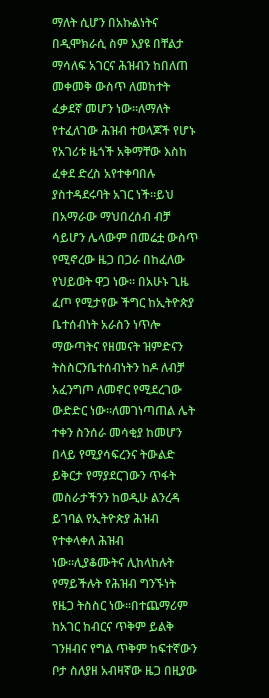ማለት ሲሆን በአኩልነትና በዲሞክራሲ ስም እያዩ በቸልታ ማሳለፍ አገርና ሕዝብን ከበለጠ መቀመቅ ውስጥ ለመከተት ፈቃደኛ መሆን ነው።ለማለት የተፈለገው ሕዝብ ተወላጆች የሆኑ የአገሪቱ ዜጎች አቅማቸው እስከ ፈቀደ ድረስ አየተቀባበሉ ያስተዳደሩባት አገር ነች።ይህ በአማራው ማህበረሰብ ብቻ ሳይሆን ሌላውም በመሬቷ ውስጥ የሚኖረው ዜጋ በጋራ በከፈለው የህይወት ዋጋ ነው። በአሁኑ ጊዜ ፈጦ የሚታየው ችግር ከኢትዮጵያ ቤተሰብነት አራስን ነጥሎ ማውጣትና የዘመናት ዝምድናን ትስስርንቤተሰብነትን ከዶ ለብቻ አፈንግጦ ለመኖር የሚደረገው ውድድር ነው።ለመገነጣጠል ሌት ተቀን ስንሰራ መሳቂያ ከመሆን በላይ የሚያሳፍረንና ትውልድ ይቅርታ የማያደርገውን ጥፋት መስራታችንን ከወዲሁ ልንረዳ ይገባል የኢትዮጵያ ሕዝብ የተቀላቀለ ሕዝብ ነው።ሊያቆሙትና ሊከላከሉት የማይችሉት የሕዝብ ግንኙነት የዜጋ ትስስር ነው።በተጨማሪም ከአገር ከብርና ጥቅም ይልቅ ገንዘብና የግል ጥቅም ከፍተኛውን ቦታ ስለያዘ አብዛኛው ዜጋ በዚያው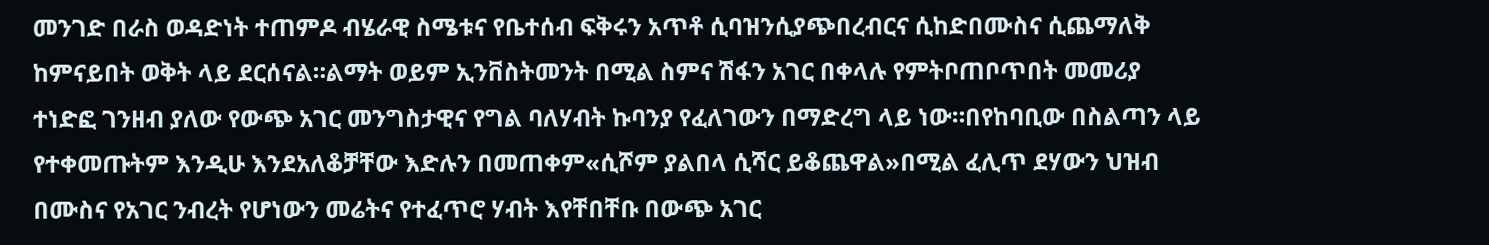መንገድ በራስ ወዳድነት ተጠምዶ ብሄራዊ ስሜቱና የቤተሰብ ፍቅሩን አጥቶ ሲባዝንሲያጭበረብርና ሲከድበሙስና ሲጨማለቅ ከምናይበት ወቅት ላይ ደርሰናል።ልማት ወይም ኢንቨስትመንት በሚል ስምና ሽፋን አገር በቀላሉ የምትቦጠቦጥበት መመሪያ ተነድፎ ገንዘብ ያለው የውጭ አገር መንግስታዊና የግል ባለሃብት ኩባንያ የፈለገውን በማድረግ ላይ ነው።በየከባቢው በስልጣን ላይ የተቀመጡትም እንዲሁ እንደአለቆቻቸው እድሉን በመጠቀም«ሲሾም ያልበላ ሲሻር ይቆጨዋል»በሚል ፈሊጥ ደሃውን ህዝብ በሙስና የአገር ንብረት የሆነውን መሬትና የተፈጥሮ ሃብት እየቸበቸቡ በውጭ አገር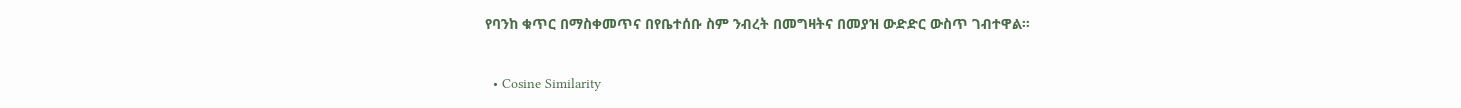የባንከ ቁጥር በማስቀመጥና በየቤተሰቡ ስም ንብረት በመግዛትና በመያዝ ውድድር ውስጥ ገብተዋል።

  • Cosine Similarity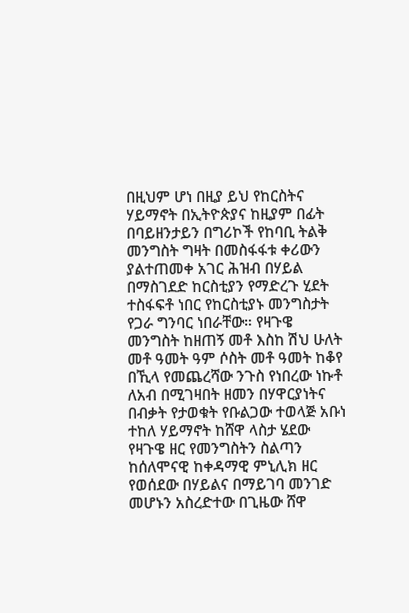በዚህም ሆነ በዚያ ይህ የከርስትና ሃይማኖት በኢትዮጵያና ከዚያም በፊት በባይዘንታይን በግሪኮች የከባቢ ትልቅ መንግስት ግዛት በመስፋፋቱ ቀሪውን ያልተጠመቀ አገር ሕዝብ በሃይል በማስገደድ ከርስቲያን የማድረጉ ሂደት ተስፋፍቶ ነበር የከርስቲያኑ መንግስታት የጋራ ግንባር ነበራቸው። የዛጉዌ መንግስት ከዘጠኝ መቶ እስከ ሽህ ሁለት መቶ ዓመት ዓም ሶስት መቶ ዓመት ከቆየ በኺላ የመጨረሻው ንጉስ የነበረው ነኩቶ ለአብ በሚገዛበት ዘመን በሃዋርያነትና በብቃት የታወቁት የቡልጋው ተወላጅ አቡነ ተከለ ሃይማኖት ከሸዋ ላስታ ሄደው የዛጉዌ ዘር የመንግስትን ስልጣን ከሰለሞናዊ ከቀዳማዊ ምኒሊክ ዘር የወሰደው በሃይልና በማይገባ መንገድ መሆኑን አስረድተው በጊዜው ሸዋ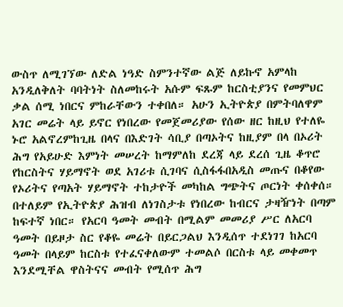ውስጥ ለሚገኘው ለድል ነዓድ ስምንተኛው ልጅ ለይኩኖ አምላከ አንዲለቅለት ባባትነት ስለመከሩት አሱም ፍጹም ከርስቲያንና የመምህር ቃል ሰሚ ነበርና ምከራቸውን ተቀበለ። አሁን ኢትዮጵያ በምትባለዋም አገር መሬት ላይ ይኖር የነበረው የመጀመሪያው የሰው ዘር ከዚህ የተለዬ ኑሮ አልኖረምከጊዜ በላና በእድገት ሳቢያ በጣኦትና ከዚያም በላ በኦሪት ሕግ የአይሁድ እምነት መሠረት ከማምለከ ደረጃ ላይ ደረሰ ጊዜ ቆጥሮ የከርስትና ሃይማኖት ወደ አገሪቱ ሲገባና ሲስፋፋበአዲስ መጡና በቆየው የኦሪትና የጣአት ሃይማኖት ተከታዮች መካከል ግጭትና ጦርነት ቀሰቀሰ። በተለይም የኢትዮጵያ ሕዝብ ለነገስታቱ የነበረው ከብርና ታዛዥነት በጣም ከፍተኛ ነበር። የአርባ ዓመት መብት በሚልም መመሪያ ሥር ለአርባ ዓመት በይዞታ ስር የቆዬ መሬት በይርጋልህ እንዲሰጥ ተደነገገ ከአርባ ዓመት በላይም ከርስቱ የተፈናቀለውም ተመልሶ በርስቱ ላይ መቀመጥ እንደሚቸል ዋስትናና መብት የሚሰጥ ሕግ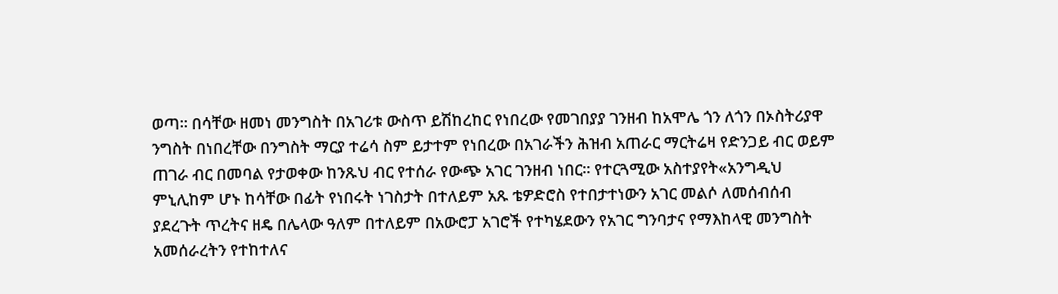ወጣ። በሳቸው ዘመነ መንግስት በአገሪቱ ውስጥ ይሽከረከር የነበረው የመገበያያ ገንዘብ ከአሞሌ ጎን ለጎን በኦስትሪያዋ ንግስት በነበረቸው በንግስት ማርያ ተሬሳ ስም ይታተም የነበረው በአገራችን ሕዝብ አጠራር ማርትሬዛ የድንጋይ ብር ወይም ጠገራ ብር በመባል የታወቀው ከንጹህ ብር የተሰራ የውጭ አገር ገንዘብ ነበር። የተርጓሚው አስተያየት«አንግዲህ ምኒሊከም ሆኑ ከሳቸው በፊት የነበሩት ነገስታት በተለይም አጹ ቴዎድሮስ የተበታተነውን አገር መልሶ ለመሰብሰብ ያደረጉት ጥረትና ዘዴ በሌላው ዓለም በተለይም በአውሮፓ አገሮች የተካሄደውን የአገር ግንባታና የማእከላዊ መንግስት አመሰራረትን የተከተለና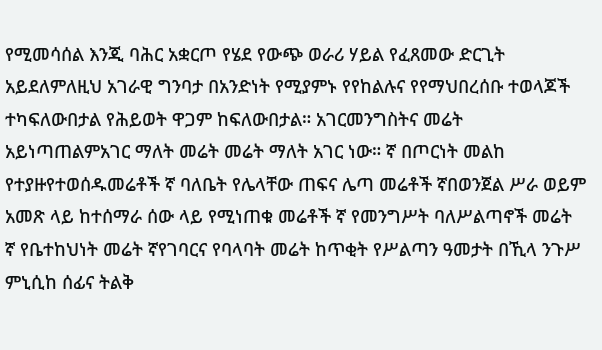የሚመሳሰል እንጂ ባሕር አቋርጦ የሄደ የውጭ ወራሪ ሃይል የፈጸመው ድርጊት አይደለምለዚህ አገራዊ ግንባታ በአንድነት የሚያምኑ የየከልሉና የየማህበረሰቡ ተወላጆች ተካፍለውበታል የሕይወት ዋጋም ከፍለውበታል። አገርመንግስትና መሬት አይነጣጠልምአገር ማለት መሬት መሬት ማለት አገር ነው። ኛ በጦርነት መልከ የተያዙየተወሰዱመሬቶች ኛ ባለቤት የሌላቸው ጠፍና ሌጣ መሬቶች ኛበወንጀል ሥራ ወይም አመጽ ላይ ከተሰማራ ሰው ላይ የሚነጠቁ መሬቶች ኛ የመንግሥት ባለሥልጣኖች መሬት ኛ የቤተከህነት መሬት ኛየገባርና የባላባት መሬት ከጥቂት የሥልጣን ዓመታት በኺላ ንጉሥ ምኒሲከ ሰፊና ትልቅ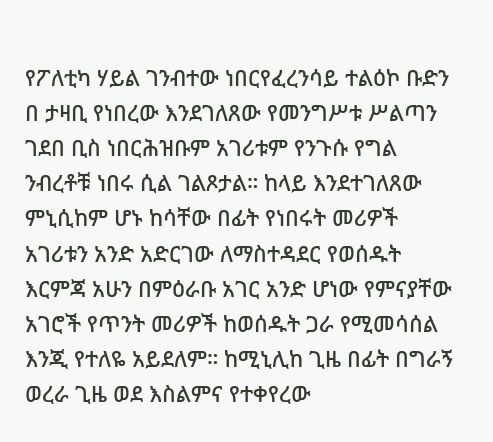የፖለቲካ ሃይል ገንብተው ነበርየፈረንሳይ ተልዕኮ ቡድን በ ታዛቢ የነበረው እንደገለጸው የመንግሥቱ ሥልጣን ገደበ ቢስ ነበርሕዝቡም አገሪቱም የንጉሱ የግል ንብረቶቹ ነበሩ ሲል ገልጾታል። ከላይ እንደተገለጸው ምኒሲከም ሆኑ ከሳቸው በፊት የነበሩት መሪዎች አገሪቱን አንድ አድርገው ለማስተዳደር የወሰዱት እርምጃ አሁን በምዕራቡ አገር አንድ ሆነው የምናያቸው አገሮች የጥንት መሪዎች ከወሰዱት ጋራ የሚመሳሰል እንጂ የተለዬ አይደለም። ከሚኒሊከ ጊዜ በፊት በግራኝ ወረራ ጊዜ ወደ እስልምና የተቀየረው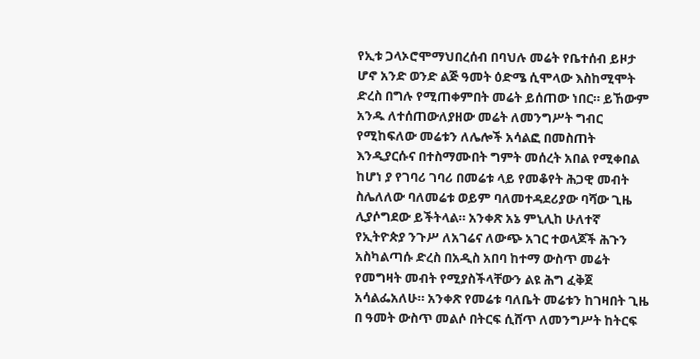የኢቱ ጋላኦሮሞማህበረሰብ በባህሉ መሬት የቤተሰብ ይዞታ ሆኖ አንድ ወንድ ልጅ ዓመት ዕድሜ ሲሞላው እስከሚሞት ድረስ በግሉ የሚጠቀምበት መሬት ይሰጠው ነበር። ይኸውም አንዱ ለተሰጠውለያዘው መሬት ለመንግሥት ግብር የሚከፍለው መሬቱን ለሌሎች አሳልፎ በመስጠት እንዲያርሱና በተስማሙበት ግምት መሰረት አበል የሚቀበል ከሆነ ያ የገባሪ ገባሪ በመሬቱ ላይ የመቆየት ሕጋዊ መብት ስሌለለው ባለመሬቱ ወይም ባለመተዳደሪያው ባሻው ጊዜ ሊያሶግደው ይችትላል። አንቀጽ አኔ ምኒሊከ ሁለተኛ የኢትዮጵያ ንጉሥ ለአገሬና ለውጭ አገር ተወላጆች ሕጉን አስካልጣሱ ድረስ በአዲስ አበባ ከተማ ውስጥ መሬት የመግዛት መብት የሚያስችላቸውን ልዩ ሕግ ፈቅጀ አሳልፌአለሁ። አንቀጽ የመሬቱ ባለቤት መሬቱን ከገዛበት ጊዜ በ ዓመት ውስጥ መልሶ በትርፍ ሲሸጥ ለመንግሥት ከትርፍ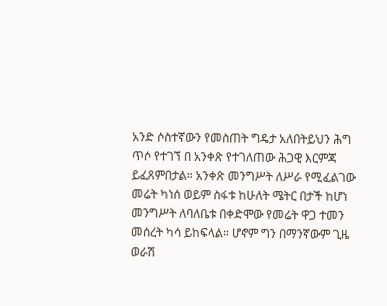አንድ ሶስተኛውን የመስጠት ግዴታ አለበትይህን ሕግ ጥሶ የተገኘ በ አንቀጽ የተገለጠው ሕጋዊ እርምጃ ይፈጸምበታል። አንቀጽ መንግሥት ለሥራ የሚፈልገው መሬት ካነሰ ወይም ስፋቱ ከሁለት ሜትር በታች ከሆነ መንግሥት ለባለቤቱ በቀድሞው የመሬት ዋጋ ተመን መሰረት ካሳ ይከፍላል። ሆኖም ግን በማንኛውም ጊዜ ወራሽ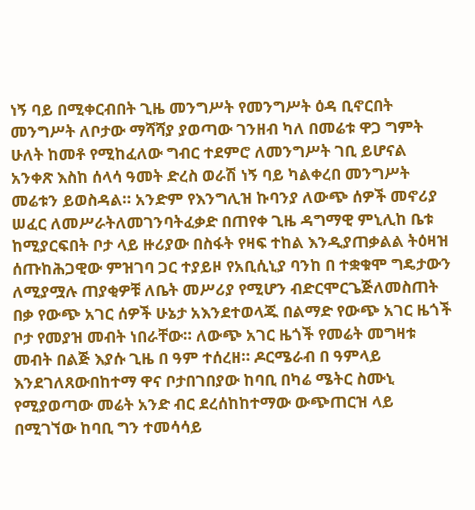ነኝ ባይ በሚቀርብበት ጊዜ መንግሥት የመንግሥት ዕዳ ቢኖርበት መንግሥት ለቦታው ማሻሻያ ያወጣው ገንዘብ ካለ በመሬቱ ዋጋ ግምት ሁለት ከመቶ የሚከፈለው ግብር ተደምሮ ለመንግሥት ገቢ ይሆናል አንቀጽ እስከ ሰላሳ ዓመት ድረስ ወራሽ ነኝ ባይ ካልቀረበ መንግሥት መሬቱን ይወስዳል። አንድም የእንግሊዝ ኩባንያ ለውጭ ሰዎች መኖሪያ ሠፈር ለመሥራትለመገንባትፈቃድ በጠየቀ ጊዜ ዳግማዊ ምኒሊከ ቤቱ ከሚያርፍበት ቦታ ላይ ዙሪያው በስፋት የዛፍ ተከል እንዲያጠቃልል ትዕዛዝ ሰጡከሕጋዊው ምዝገባ ጋር ተያይዞ የአቢሲኒያ ባንከ በ ተቋቁሞ ግዴታውን ለሚያሟሉ ጠያቂዎቹ ለቤት መሥሪያ የሚሆን ብድርሞርጌጅለመስጠት በቃ የውጭ አገር ሰዎች ሁኔታ አእንደተወላጁ በልማድ የውጭ አገር ዜጎች ቦታ የመያዝ መብት ነበራቸው። ለውጭ አገር ዜጎች የመሬት መግዛቱ መብት በልጅ እያሱ ጊዜ በ ዓም ተሰረዘ። ዶርሜራብ በ ዓምላይ እንደገለጸውበከተማ ዋና ቦታበገበያው ከባቢ በካሬ ሜትር ስሙኒ የሚያወጣው መሬት አንድ ብር ደረሰከከተማው ውጭጠርዝ ላይ በሚገኘው ከባቢ ግን ተመሳሳይ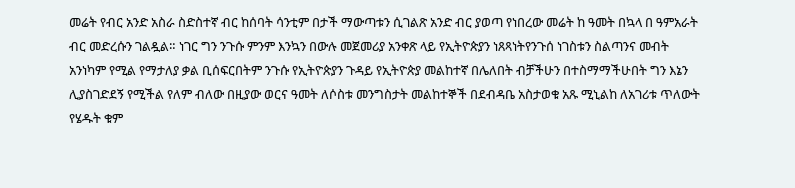መሬት የብር አንድ አስራ ስድስተኛ ብር ከሰባት ሳንቲም በታች ማውጣቱን ሲገልጽ አንድ ብር ያወጣ የነበረው መሬት ከ ዓመት በኳላ በ ዓምአራት ብር መድረሱን ገልዷል። ነገር ግን ንጉሱ ምንም እንኳን በውሉ መጀመሪያ አንቀጽ ላይ የኢትዮጵያን ነጸጻነትየንጉሰ ነገስቱን ስልጣንና መብት አንነካም የሚል የማታለያ ቃል ቢሰፍርበትም ንጉሱ የኢትዮጵያን ጉዳይ የኢትዮጵያ መልከተኛ በሌለበት ብቻችሁን በተስማማችሁበት ግን እኔን ሊያስገድደኝ የሚችል የለም ብለው በዚያው ወርና ዓመት ለሶስቱ መንግስታት መልከተኞች በደብዳቤ አስታወቁ አጹ ሚኒልከ ለአገሪቱ ጥለውት የሄዱት ቁም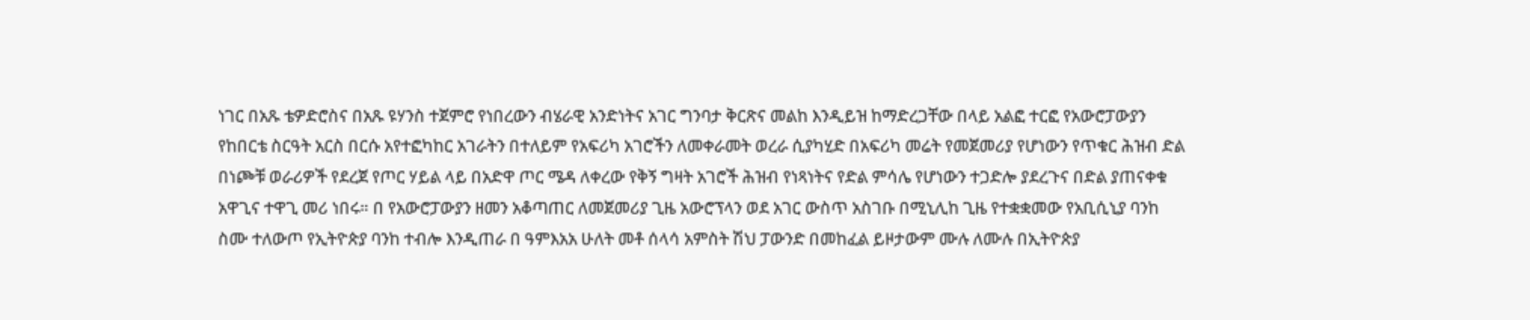ነገር በአጹ ቴዎድሮስና በአጹ ዩሃንስ ተጀምሮ የነበረውን ብሄራዊ አንድነትና አገር ግንባታ ቅርጽና መልከ እንዲይዝ ከማድረጋቸው በላይ አልፎ ተርፎ የአውሮፓውያን የከበርቴ ስርዓት አርስ በርሱ አየተፎካከር አገራትን በተለይም የአፍሪካ አገሮችን ለመቀራመት ወረራ ሲያካሂድ በአፍሪካ መሬት የመጀመሪያ የሆነውን የጥቁር ሕዝብ ድል በነጮቹ ወራሪዎች የደረጀ የጦር ሃይል ላይ በአድዋ ጦር ሜዳ ለቀረው የቅኝ ግዛት አገሮች ሕዝብ የነጻነትና የድል ምሳሌ የሆነውን ተጋድሎ ያደረጉና በድል ያጠናቀቁ አዋጊና ተዋጊ መሪ ነበሩ። በ የአውሮፓውያን ዘመን አቆጣጠር ለመጀመሪያ ጊዜ አውሮፕላን ወደ አገር ውስጥ አስገቡ በሚኒሊከ ጊዜ የተቋቋመው የአቢሲኒያ ባንከ ስሙ ተለውጦ የኢትዮጵያ ባንከ ተብሎ እንዲጠራ በ ዓምእአአ ሁለት መቶ ሰላሳ አምስት ሽህ ፓውንድ በመከፈል ይዞታውም ሙሉ ለሙሉ በኢትዮጵያ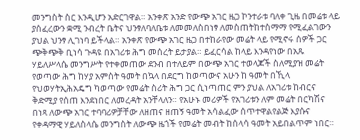መንግስት ስር እንዲሆን አድርገዋል። አንቀጽ አንድ የውጭ አገር ዜጋ ኮንተራቱ ባለቀ ጊዜ በመሬቱ ላይ ያሰፈረውን ቋሚ ንብረት ቤትና ህንፃለባለቤቱ ለመመለስበነፃ ለመስጠትከተስማማ የሚፈልገውን ያህል ህንፃ ሊገነባ ይችላል። አንቀጽ የውጭ አገር ዜጋ በተከራየው መሬት ላይ የሚኖሩ ሰዎች ጋር ጭቅጭቅ ቢነሳ ጉዳዩ በአገሪቱ ሕግ መሰረት ይታያል። ይፈርሳል ከላይ እንዳየነው በአጹ ሃይለሥላሴ መንግሥት የተቀመጠው ደንብ በተለይም በውጭ አገር ተወላጆች ስለሚያዝ መሬት የወጣው ሕግ ከሃያ አምስት ዓመት በኳላ በደርግ ከወጣውና አሁን ከ ዓመት በኺላ የህወሃትኢሕአዴግ ካወጣው የመሬት ስሪት ሕግ ጋር ሲነጣጠር ምን ያህል ለአገሪቱ ከብርና ቅድሚያ የሰጠ እንደነበር ለመረዳት አንቸላለን። የአሁኑ መሪዎች የአገሪቱን ለም መሬት በርካሽና በነጻ ለውጭ አገር ተባባሪዎቻቸው ለዘጠና ዘጠኝ ዓመት አሳልፈው ሰጥተዋልየልጅ እያሱና የቀዳማዊ ሃይለስላሴ መንግስት ለውጭ ዜጎች የመሬት መብት ከሰላሳ ዓመት አይበልጥም ነበር።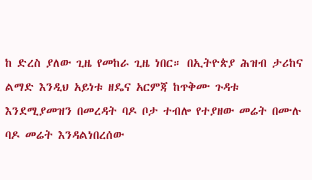ከ ድረስ ያለው ጊዜ የመከራ ጊዜ ነበር። በኢትዮጵያ ሕዝብ ታሪከና ልማድ እንዲህ አይነቱ ዘዴና አርምጃ ከጥቅሙ ጉዳቱ እንደሚያመዝን በመረዳት ባዶ ቦታ ተብሎ የተያዘው መሬት በሙሉ ባዶ መሬት እንዳልነበረሰው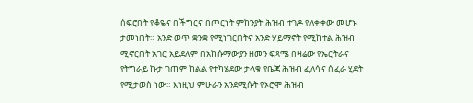ሰፍሮበት የቆዬና በችግርና በጦርነት ምከንያት ሕዝብ ተገዶ የለቀቀው መሆኑ ታመነበት። አንድ ወጥ ቋንቋ የሚነገርበትና አንድ ሃይማኖት የሚከተል ሕዝብ ሚኖርበት አገር አይደለም በአከሱማውያን ዘመን ፍጻሜ በዛሬው የኤርትራና የትግራይ ኩታ ገጠም ከልል የተካሄደው ታላቁ የቤጃ ሕዝብ ፈለሳና ሰፈራ ሂደት የሚታወስ ነው። እነዚህ ምሁራን አንደሚሱት የኦሮሞ ሕዝብ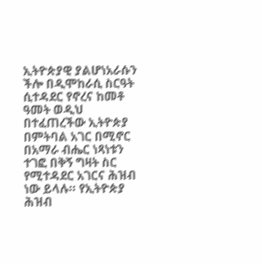ኢትዮጵያዊ ያልሆነአራሱን ችሎ በዲሞከራሲ ስርዓት ሲተዳደር የኖረና ከመቶ ዓመት ወዲህ በተፈጠረችው ኢትዮጵያ በምትባል አገር በሚኖር በአማራ ብሔር ነጻነቱን ተገፎ በቅኝ ግዛት ስር የሚተዳደር አገርና ሕዝብ ነው ይላሉ። የኢትዮጵያ ሕዝብ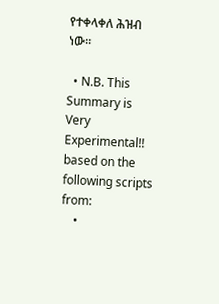የተቀላቀለ ሕዝብ ነው።

  • N.B. This Summary is Very Experimental!! based on the following scripts from:
    •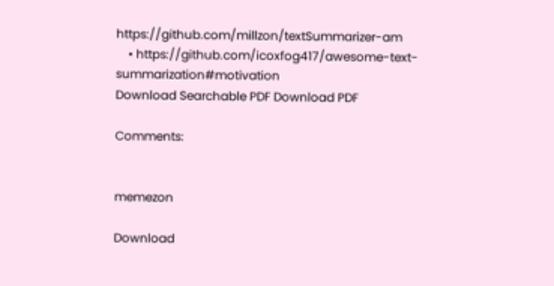https://github.com/millzon/textSummarizer-am
    • https://github.com/icoxfog417/awesome-text-summarization#motivation
Download Searchable PDF Download PDF

Comments:


memezon

Download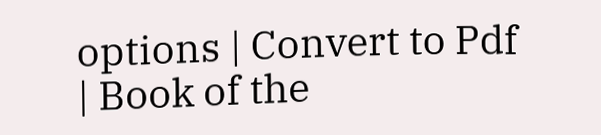options | Convert to Pdf | Book of the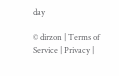day

© dirzon | Terms of Service | Privacy |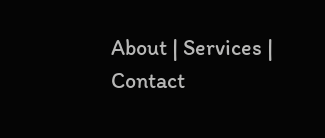About | Services | Contact